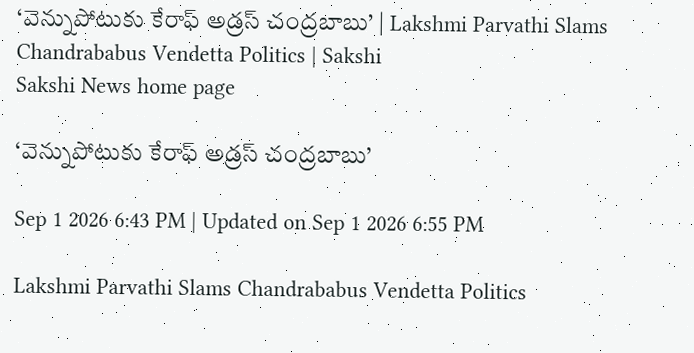‘వెన్నుపోటుకు కేరాఫ్‌ అడ్రస్‌ చంద్రబాబు’ | Lakshmi Parvathi Slams Chandrababus Vendetta Politics | Sakshi
Sakshi News home page

‘వెన్నుపోటుకు కేరాఫ్‌ అడ్రస్‌ చంద్రబాబు’

Sep 1 2026 6:43 PM | Updated on Sep 1 2026 6:55 PM

Lakshmi Parvathi Slams Chandrababus Vendetta Politics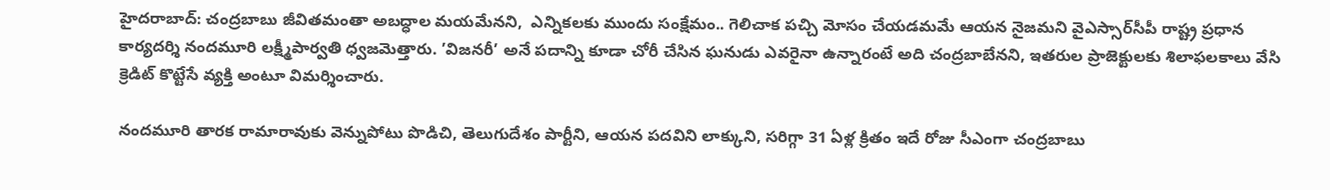హైదరాబాద్‌: చంద్రబాబు జీవితమంతా అబద్ధాల మయమేనని,  ఎన్నికలకు ముందు సంక్షేమం.. గెలిచాక పచ్చి మోసం చేయడమమే ఆయన నైజమని వైఎస్సార్‌సీపీ రాష్ట్ర ప్రధాన కార్యదర్శి నందమూరి లక్ష్మీపార్వతి ధ్వజమెత్తారు. ’విజనరీ’ అనే పదాన్ని కూడా చోరీ చేసిన ఘనుడు ఎవరైనా ఉన్నారంటే అది చంద్రబాబేనని, ఇతరుల ప్రాజెక్టులకు శిలాఫలకాలు వేసి క్రెడిట్‌ కొట్టేసే వ్యక్తి అంటూ విమర్శించారు.

నందమూరి తారక రామారావుకు వెన్నుపోటు పొడిచి, తెలుగుదేశం పార్టీని, ఆయన పదవిని లాక్కుని, సరిగ్గా 31 ఏళ్ల క్రితం ఇదే రోజు సీఎంగా చంద్రబాబు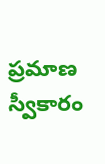ప్రమాణ స్వీకారం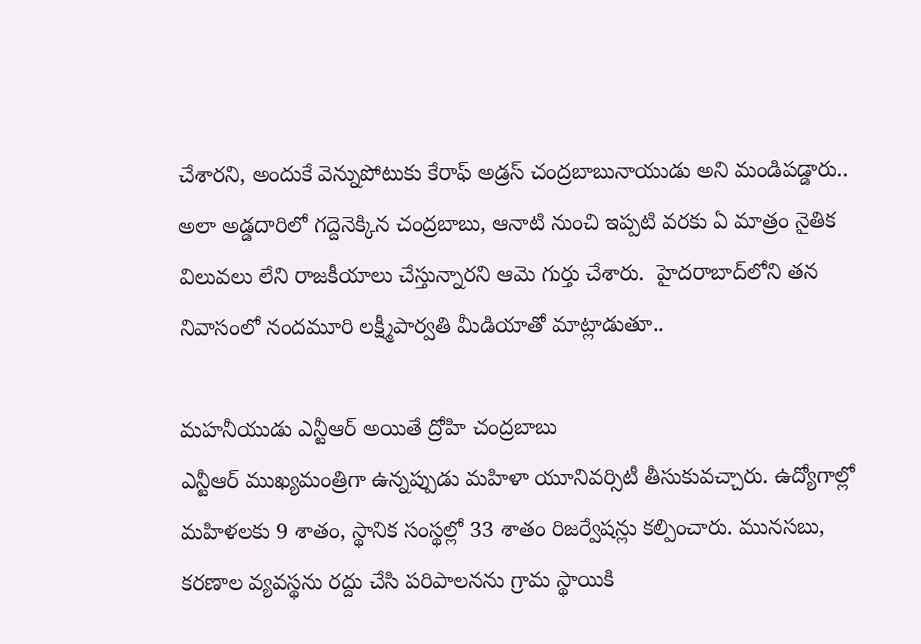చేశారని, అందుకే వెన్నుపోటుకు కేరాఫ్‌ అడ్రస్‌ చంద్రబాబునాయుడు అని మండిపడ్డారు.. అలా అడ్డదారిలో గద్దెనెక్కిన చంద్రబాబు, ఆనాటి నుంచి ఇప్పటి వరకు ఏ మాత్రం నైతిక విలువలు లేని రాజకీయాలు చేస్తున్నారని ఆమె గుర్తు చేశారు.  హైదరాబాద్‌లోని తన నివాసంలో నందమూరి లక్ష్మీపార్వతి మీడియాతో మాట్లాడుతూ..

మహనీయుడు ఎన్టీఆర్‌ అయితే ద్రోహి చంద్రబాబు
ఎన్టీఆర్‌ ముఖ్యమంత్రిగా ఉన్నప్పుడు మహిళా యూనివర్సిటీ తీసుకువచ్చారు. ఉద్యోగాల్లో మహిళలకు 9 శాతం, స్థానిక సంస్థల్లో 33 శాతం రిజర్వేషన్లు కల్పించారు. మునసబు, కరణాల వ్యవస్థను రద్దు చేసి పరిపాలనను గ్రామ స్థాయికి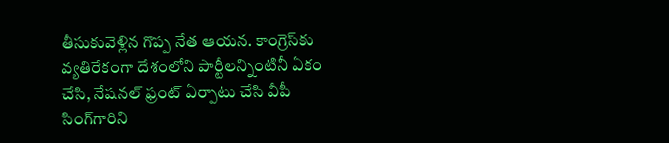తీసుకువెళ్లిన గొప్ప నేత ఆయన. కాంగ్రెస్‌కు వ్యతిరేకంగా దేశంలోని పార్టీలన్నింటినీ ఏకం చేసి, నేషనల్‌ ఫ్రంట్‌ ఏర్పాటు చేసి వీపీ సింగ్‌గారిని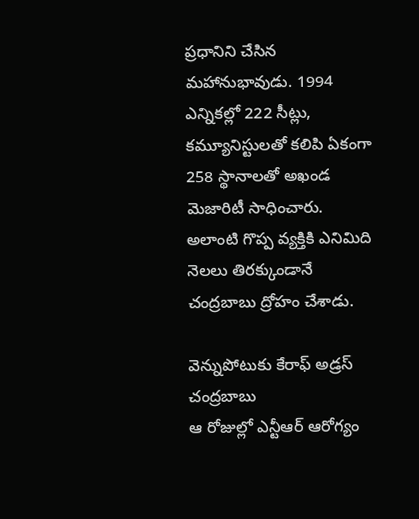ప్రధానిని చేసిన మహానుభావుడు. 1994 ఎన్నికల్లో 222 సీట్లు, కమ్యూనిస్టులతో కలిపి ఏకంగా 258 స్థానాలతో అఖండ మెజారిటీ సాధించారు. అలాంటి గొప్ప వ్యక్తికి ఎనిమిది నెలలు తిరక్కుండానే చంద్రబాబు ద్రోహం చేశాడు.

వెన్నుపోటుకు కేరాఫ్‌ అడ్రస్‌ చంద్రబాబు
ఆ రోజుల్లో ఎన్టీఆర్‌ ఆరోగ్యం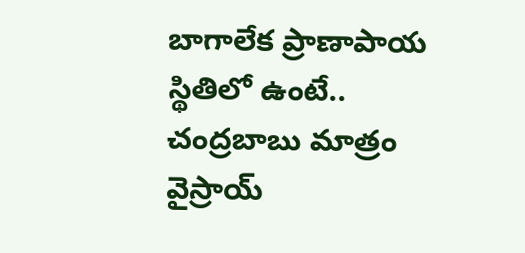బాగాలేక ప్రాణాపాయ స్థితిలో ఉంటే.. చంద్రబాబు మాత్రం వైస్రాయ్‌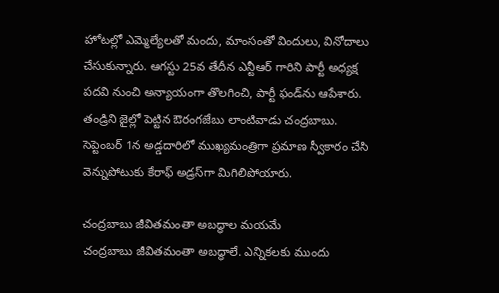హోటల్లో ఎమ్మెల్యేలతో మందు, మాంసంతో విందులు, వినోదాలు చేసుకున్నారు. ఆగస్టు 25వ తేదీన ఎన్టీఆర్‌ గారిని పార్టీ అధ్యక్ష పదవి నుంచి అన్యాయంగా తొలగించి, పార్టీ ఫండ్‌ను ఆపేశారు. తండ్రిని జైల్లో పెట్టిన ఔరంగజేబు లాంటివాడు చంద్రబాబు. సెప్టెంబర్‌ 1న అడ్డదారిలో ముఖ్యమంత్రిగా ప్రమాణ స్వీకారం చేసి వెన్నుపోటుకు కేరాఫ్‌ అడ్రస్‌గా మిగిలిపోయారు.

చంద్రబాబు జీవితమంతా అబద్ధాల మయమే
చంద్రబాబు జీవితమంతా అబద్ధాలే. ఎన్నికలకు ముందు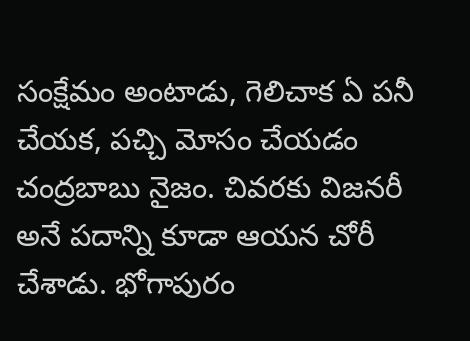సంక్షేమం అంటాడు, గెలిచాక ఏ పనీ చేయక, పచ్చి మోసం చేయడం చంద్రబాబు నైజం. చివరకు విజనరీ అనే పదాన్ని కూడా ఆయన చోరీ చేశాడు. భోగాపురం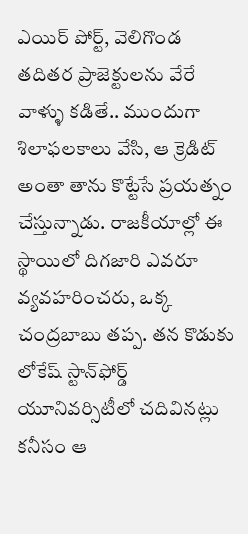ఎయిర్‌ పోర్ట్, వెలిగొండ తదితర ప్రాజెక్టులను వేరే వాళ్ళు కడితే.. ముందుగా శిలాఫలకాలు వేసి, ఆ క్రెడిట్‌ అంతా తాను కొట్టేసే ప్రయత్నం చేస్తున్నాడు. రాజకీయాల్లో ఈ స్థాయిలో దిగజారి ఎవరూ వ్యవహరించరు, ఒక్క చంద్రబాబు తప్ప. తన కొడుకు లోకేష్‌ స్టాన్‌ఫోర్డ్‌ యూనివర్సిటీలో చదివినట్లు కనీసం ఆ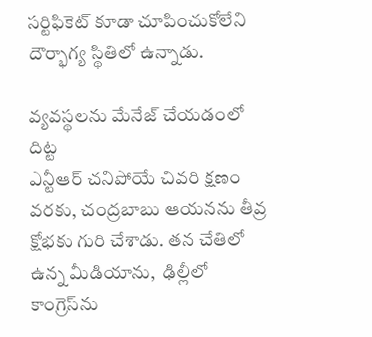సర్టిఫికెట్‌ కూడా చూపించుకోలేని దౌర్భాగ్య స్థితిలో ఉన్నాడు.

వ్యవస్థలను మేనేజ్‌ చేయడంలో దిట్ట
ఎన్టీఆర్‌ చనిపోయే చివరి క్షణం వరకు, చంద్రబాబు ఆయనను తీవ్ర క్షోభకు గురి చేశాడు. తన చేతిలో ఉన్న మీడియాను,  ఢిల్లీలో కాంగ్రెస్‌ను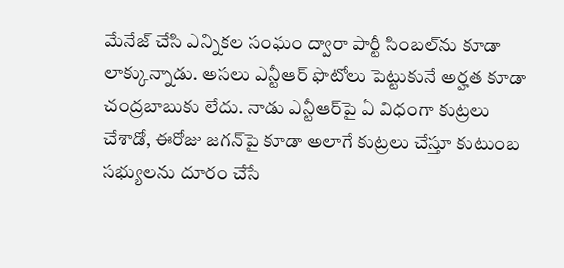మేనేజ్‌ చేసి ఎన్నికల సంఘం ద్వారా పార్టీ సింబల్‌ను కూడా లాక్కున్నాడు. అసలు ఎన్టీఆర్‌ ఫొటోలు పెట్టుకునే అర్హత కూడా చంద్రబాబుకు లేదు. నాడు ఎన్టీఆర్‌పై ఏ విధంగా కుట్రలు చేశాడో, ఈరోజు జగన్‌పై కూడా అలాగే కుట్రలు చేస్తూ కుటుంబ సభ్యులను దూరం చేసే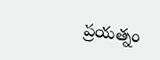ప్రయత్నం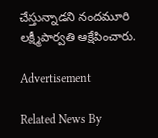చేస్తున్నాడని నందమూరి లక్ష్మీపార్వతి ఆక్షేపించారు.

Advertisement

Related News By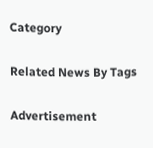Category

Related News By Tags

Advertisement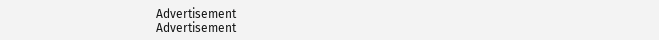Advertisement
Advertisement